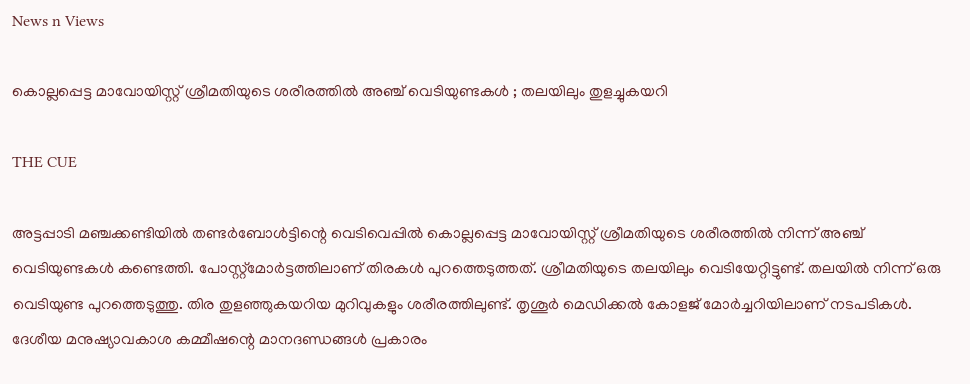News n Views

കൊല്ലപ്പെട്ട മാവോയിസ്റ്റ് ശ്രീമതിയുടെ ശരീരത്തില്‍ അഞ്ച് വെടിയുണ്ടകള്‍ ; തലയിലും തുളച്ചുകയറി

THE CUE

അട്ടപ്പാടി മഞ്ചക്കണ്ടിയില്‍ തണ്ടര്‍ബോള്‍ട്ടിന്റെ വെടിവെപ്പില്‍ കൊല്ലപ്പെട്ട മാവോയിസ്റ്റ് ശ്രീമതിയുടെ ശരീരത്തില്‍ നിന്ന് അഞ്ച് വെടിയുണ്ടകള്‍ കണ്ടെത്തി. പോസ്റ്റ്‌മോര്‍ട്ടത്തിലാണ് തിരകള്‍ പുറത്തെടുത്തത്. ശ്രീമതിയുടെ തലയിലും വെടിയേറ്റിട്ടുണ്ട്. തലയില്‍ നിന്ന് ഒരു വെടിയുണ്ട പുറത്തെടുത്തു. തിര തുളഞ്ഞുകയറിയ മുറിവുകളും ശരീരത്തിലുണ്ട്. തൃശൂര്‍ മെഡിക്കല്‍ കോളജ് മോര്‍ച്ചറിയിലാണ് നടപടികള്‍. ദേശീയ മനുഷ്യാവകാശ കമ്മീഷന്റെ മാനദണ്ഡങ്ങള്‍ പ്രകാരം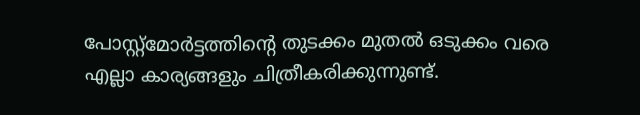പോസ്റ്റ്‌മോര്‍ട്ടത്തിന്റെ തുടക്കം മുതല്‍ ഒടുക്കം വരെ എല്ലാ കാര്യങ്ങളും ചിത്രീകരിക്കുന്നുണ്ട്.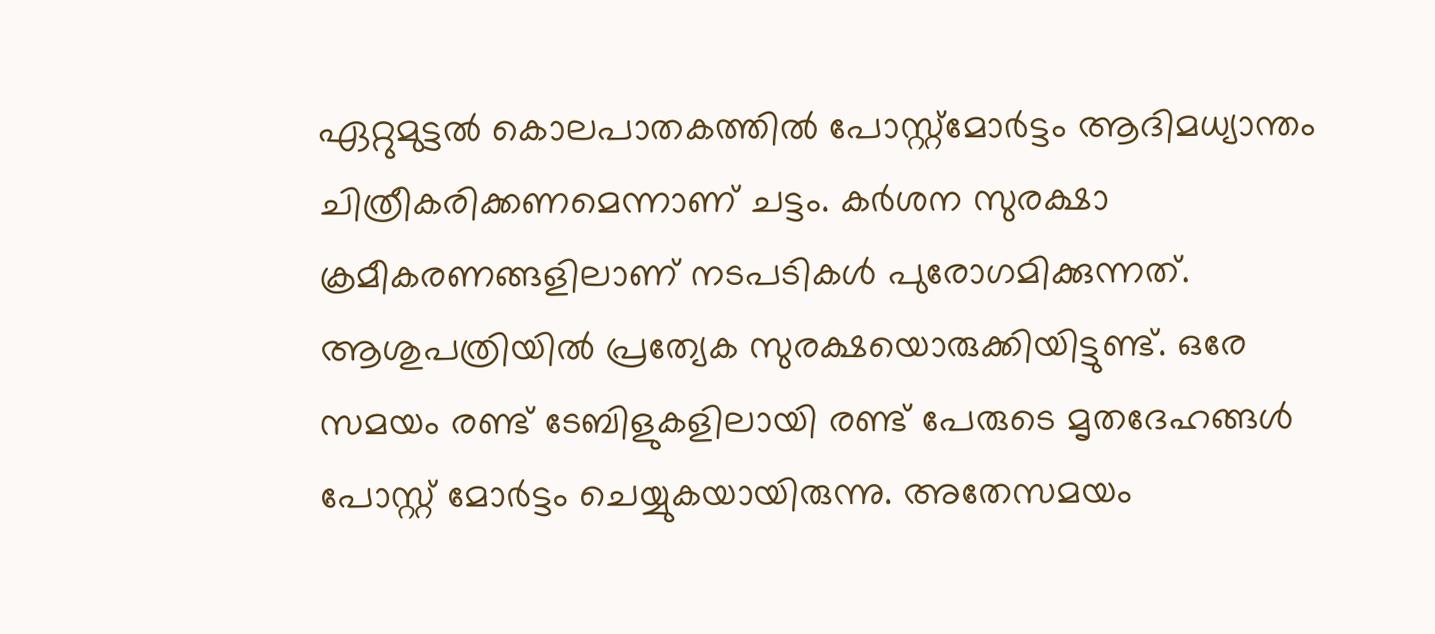ഏറ്റുമുട്ടല്‍ കൊലപാതകത്തില്‍ പോസ്റ്റ്‌മോര്‍ട്ടം ആദിമധ്യാന്തം ചിത്രീകരിക്കണമെന്നാണ് ചട്ടം. കര്‍ശന സുരക്ഷാ ക്രമീകരണങ്ങളിലാണ് നടപടികള്‍ പുരോഗമിക്കുന്നത്. ആശുപത്രിയില്‍ പ്രത്യേക സുരക്ഷയൊരുക്കിയിട്ടുണ്ട്. ഒരേ സമയം രണ്ട് ടേബിളുകളിലായി രണ്ട് പേരുടെ മൃതദേഹങ്ങള്‍ പോസ്റ്റ് മോര്‍ട്ടം ചെയ്യുകയായിരുന്നു. അതേസമയം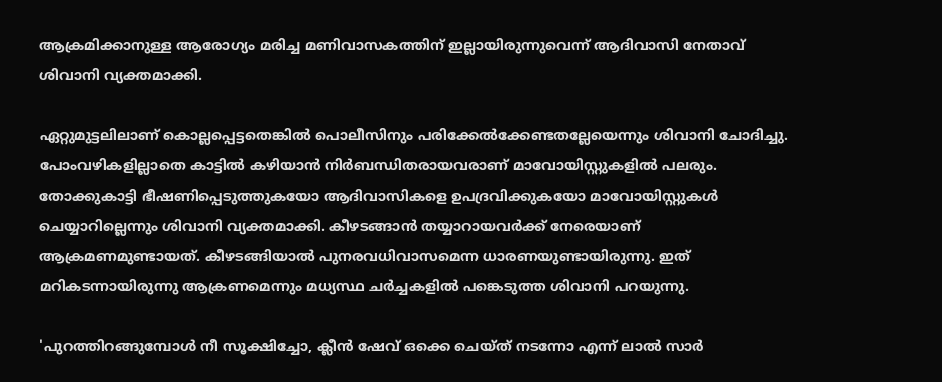ആക്രമിക്കാനുള്ള ആരോഗ്യം മരിച്ച മണിവാസകത്തിന് ഇല്ലായിരുന്നുവെന്ന് ആദിവാസി നേതാവ് ശിവാനി വ്യക്തമാക്കി.

ഏറ്റുമുട്ടലിലാണ് കൊല്ലപ്പെട്ടതെങ്കില്‍ പൊലീസിനും പരിക്കേല്‍ക്കേണ്ടതല്ലേയെന്നും ശിവാനി ചോദിച്ചു. പോംവഴികളില്ലാതെ കാട്ടില്‍ കഴിയാന്‍ നിര്‍ബന്ധിതരായവരാണ്‌ മാവോയിസ്റ്റുകളില്‍ പലരും. തോക്കുകാട്ടി ഭീഷണിപ്പെടുത്തുകയോ ആദിവാസികളെ ഉപദ്രവിക്കുകയോ മാവോയിസ്റ്റുകള്‍ ചെയ്യാറില്ലെന്നും ശിവാനി വ്യക്തമാക്കി. കീഴടങ്ങാന്‍ തയ്യാറായവര്‍ക്ക് നേരെയാണ് ആക്രമണമുണ്ടായത്. കീഴടങ്ങിയാല്‍ പുനരവധിവാസമെന്ന ധാരണയുണ്ടായിരുന്നു. ഇത് മറികടന്നായിരുന്നു ആക്രണമെന്നും മധ്യസ്ഥ ചര്‍ച്ചകളില്‍ പങ്കെടുത്ത ശിവാനി പറയുന്നു.

'പുറത്തിറങ്ങുമ്പോൾ നീ സൂക്ഷിച്ചോ, ക്ലീൻ ഷേവ് ഒക്കെ ചെയ്ത് നടന്നോ എന്ന് ലാൽ സാർ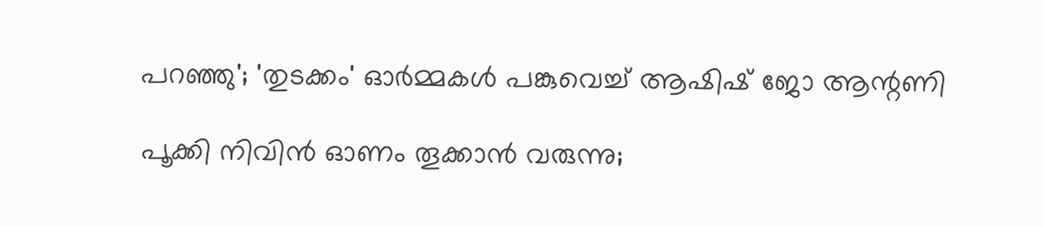പറഞ്ഞു'; 'തുടക്കം' ഓർമ്മകൾ പങ്കുവെച്ച് ആഷിഷ് ജോ ആന്റണി

പൂക്കി നിവിൻ ഓണം തൂക്കാൻ വരുന്നു;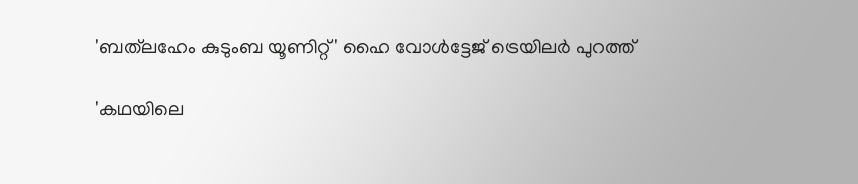'ബത്‍ലഹേം കുടുംബ യൂണിറ്റ്' ഹൈ വോൾട്ടേജ് ട്രെയിലർ പുറത്ത്

'കഥയിലെ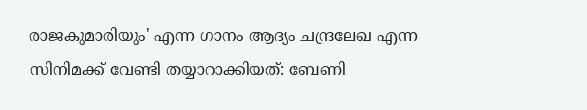രാജകുമാരിയും' എന്ന ഗാനം ആദ്യം ചന്ദ്രലേഖ എന്ന സിനിമക്ക് വേണ്ടി തയ്യാറാക്കിയത്: ബേണി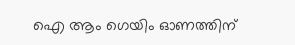ഐ ആം ഗെയിം ഓണത്തിന്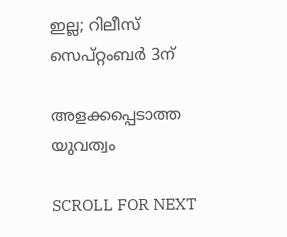ഇല്ല; റിലീസ് സെപ്റ്റംബർ 3ന്

അളക്കപ്പെടാത്ത യുവത്വം

SCROLL FOR NEXT